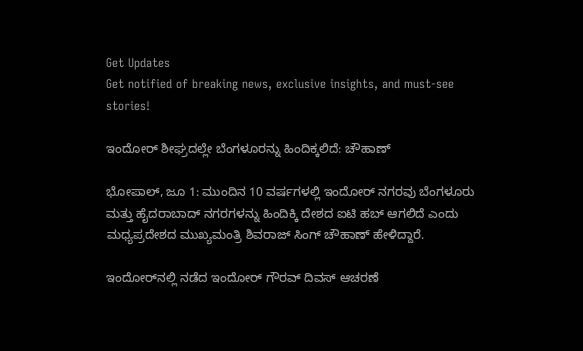Get Updates
Get notified of breaking news, exclusive insights, and must-see stories!

ಇಂದೋರ್‌ ಶೀಘ್ರದಲ್ಲೇ ಬೆಂಗಳೂರನ್ನು ಹಿಂದಿಕ್ಕಲಿದೆ: ಚೌಹಾಣ್‌

ಭೋಪಾಲ್‌, ಜೂ 1: ಮುಂದಿನ 10 ವರ್ಷಗಳಲ್ಲಿ ಇಂದೋರ್ ನಗರವು ಬೆಂಗಳೂರು ಮತ್ತು ಹೈದರಾಬಾದ್ ನಗರಗಳನ್ನು ಹಿಂದಿಕ್ಕಿ ದೇಶದ ಐಟಿ ಹಬ್ ಆಗಲಿದೆ ಎಂದು ಮಧ್ಯಪ್ರದೇಶದ ಮುಖ್ಯಮಂತ್ರಿ ಶಿವರಾಜ್ ಸಿಂಗ್ ಚೌಹಾಣ್ ಹೇಳಿದ್ದಾರೆ.

ಇಂದೋರ್‌ನಲ್ಲಿ ನಡೆದ ಇಂದೋರ್ ಗೌರವ್ ದಿವಸ್ ಆಚರಣೆ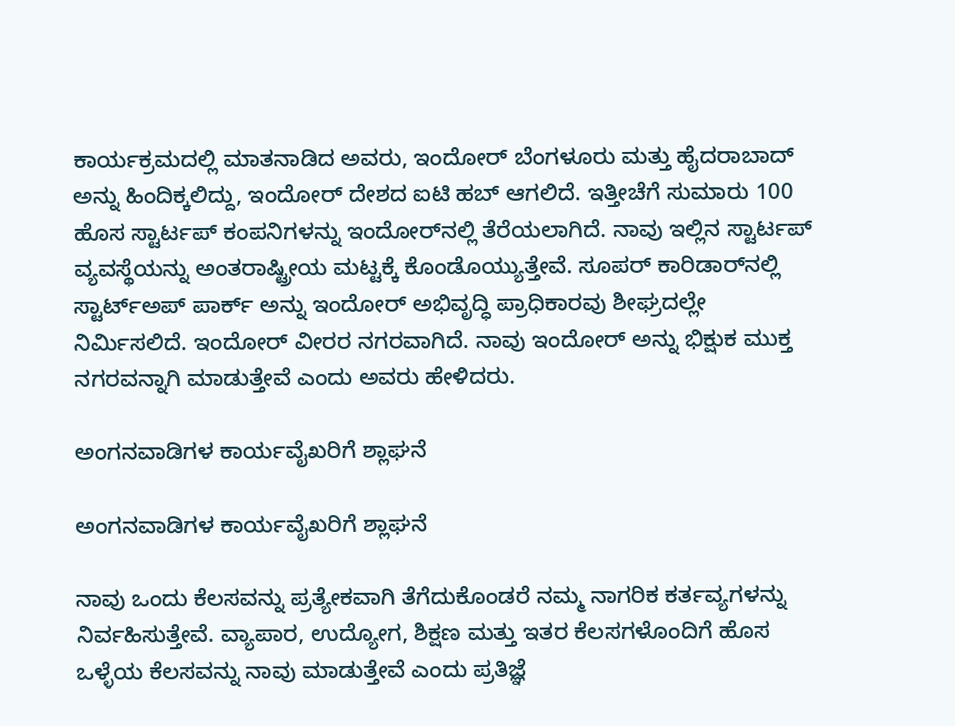ಕಾರ್ಯಕ್ರಮದಲ್ಲಿ ಮಾತನಾಡಿದ ಅವರು, ಇಂದೋರ್ ಬೆಂಗಳೂರು ಮತ್ತು ಹೈದರಾಬಾದ್ ಅನ್ನು ಹಿಂದಿಕ್ಕಲಿದ್ದು, ಇಂದೋರ್ ದೇಶದ ಐಟಿ ಹಬ್ ಆಗಲಿದೆ. ಇತ್ತೀಚೆಗೆ ಸುಮಾರು 100 ಹೊಸ ಸ್ಟಾರ್ಟಪ್ ಕಂಪನಿಗಳನ್ನು ಇಂದೋರ್‌ನಲ್ಲಿ ತೆರೆಯಲಾಗಿದೆ. ನಾವು ಇಲ್ಲಿನ ಸ್ಟಾರ್ಟಪ್ ವ್ಯವಸ್ಥೆಯನ್ನು ಅಂತರಾಷ್ಟ್ರೀಯ ಮಟ್ಟಕ್ಕೆ ಕೊಂಡೊಯ್ಯುತ್ತೇವೆ. ಸೂಪರ್ ಕಾರಿಡಾರ್‌ನಲ್ಲಿ ಸ್ಟಾರ್ಟ್‌ಅಪ್ ಪಾರ್ಕ್ ಅನ್ನು ಇಂದೋರ್ ಅಭಿವೃದ್ಧಿ ಪ್ರಾಧಿಕಾರವು ಶೀಘ್ರದಲ್ಲೇ ನಿರ್ಮಿಸಲಿದೆ. ಇಂದೋರ್ ವೀರರ ನಗರವಾಗಿದೆ. ನಾವು ಇಂದೋರ್ ಅನ್ನು ಭಿಕ್ಷುಕ ಮುಕ್ತ ನಗರವನ್ನಾಗಿ ಮಾಡುತ್ತೇವೆ ಎಂದು ಅವರು ಹೇಳಿದರು.

ಅಂಗನವಾಡಿಗಳ ಕಾರ್ಯವೈಖರಿಗೆ ಶ್ಲಾಘನೆ

ಅಂಗನವಾಡಿಗಳ ಕಾರ್ಯವೈಖರಿಗೆ ಶ್ಲಾಘನೆ

ನಾವು ಒಂದು ಕೆಲಸವನ್ನು ಪ್ರತ್ಯೇಕವಾಗಿ ತೆಗೆದುಕೊಂಡರೆ ನಮ್ಮ ನಾಗರಿಕ ಕರ್ತವ್ಯಗಳನ್ನು ನಿರ್ವಹಿಸುತ್ತೇವೆ. ವ್ಯಾಪಾರ, ಉದ್ಯೋಗ, ಶಿಕ್ಷಣ ಮತ್ತು ಇತರ ಕೆಲಸಗಳೊಂದಿಗೆ ಹೊಸ ಒಳ್ಳೆಯ ಕೆಲಸವನ್ನು ನಾವು ಮಾಡುತ್ತೇವೆ ಎಂದು ಪ್ರತಿಜ್ಞೆ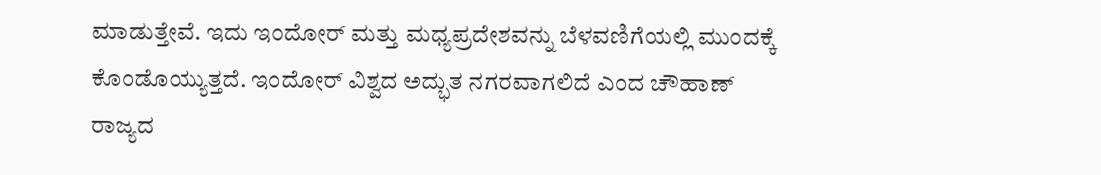ಮಾಡುತ್ತೇವೆ. ಇದು ಇಂದೋರ್ ಮತ್ತು ಮಧ್ಯಪ್ರದೇಶವನ್ನು ಬೆಳವಣಿಗೆಯಲ್ಲಿ ಮುಂದಕ್ಕೆ ಕೊಂಡೊಯ್ಯುತ್ತದೆ. ಇಂದೋರ್ ವಿಶ್ವದ ಅದ್ಭುತ ನಗರವಾಗಲಿದೆ ಎಂದ ಚೌಹಾಣ್‌ ರಾಜ್ಯದ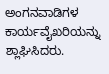ಅಂಗನವಾಡಿಗಳ ಕಾರ್ಯವೈಖರಿಯನ್ನು ಶ್ಲಾಘಿಸಿದರು.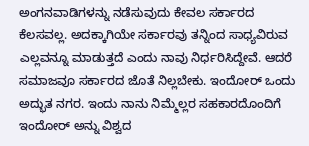ಅಂಗನವಾಡಿಗಳನ್ನು ನಡೆಸುವುದು ಕೇವಲ ಸರ್ಕಾರದ ಕೆಲಸವಲ್ಲ. ಅದಕ್ಕಾಗಿಯೇ ಸರ್ಕಾರವು ತನ್ನಿಂದ ಸಾಧ್ಯವಿರುವ ಎಲ್ಲವನ್ನೂ ಮಾಡುತ್ತದೆ ಎಂದು ನಾವು ನಿರ್ಧರಿಸಿದ್ದೇವೆ. ಆದರೆ ಸಮಾಜವೂ ಸರ್ಕಾರದ ಜೊತೆ ನಿಲ್ಲಬೇಕು. ಇಂದೋರ್ ಒಂದು ಅದ್ಭುತ ನಗರ. ಇಂದು ನಾನು ನಿಮ್ಮೆಲ್ಲರ ಸಹಕಾರದೊಂದಿಗೆ ಇಂದೋರ್ ಅನ್ನು ವಿಶ್ವದ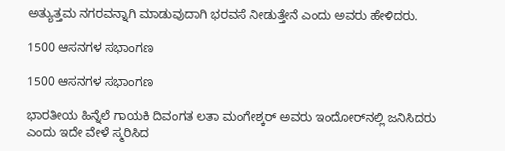ಅತ್ಯುತ್ತಮ ನಗರವನ್ನಾಗಿ ಮಾಡುವುದಾಗಿ ಭರವಸೆ ನೀಡುತ್ತೇನೆ ಎಂದು ಅವರು ಹೇಳಿದರು.

1500 ಆಸನಗಳ ಸಭಾಂಗಣ

1500 ಆಸನಗಳ ಸಭಾಂಗಣ

ಭಾರತೀಯ ಹಿನ್ನೆಲೆ ಗಾಯಕಿ ದಿವಂಗತ ಲತಾ ಮಂಗೇಶ್ಕರ್ ಅವರು ಇಂದೋರ್‌ನಲ್ಲಿ ಜನಿಸಿದರು ಎಂದು ಇದೇ ವೇಳೆ ಸ್ಮರಿಸಿದ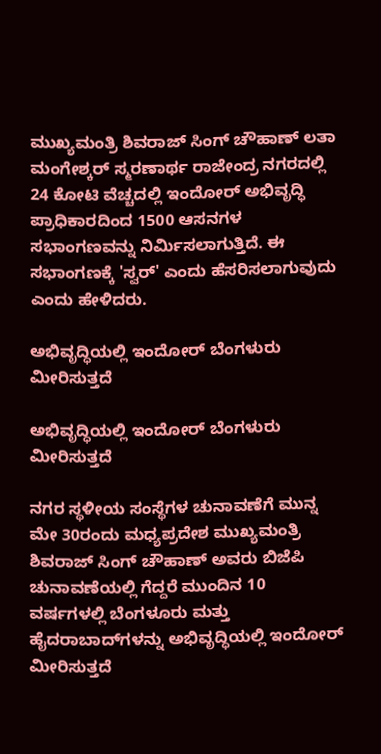ಮುಖ್ಯಮಂತ್ರಿ ಶಿವರಾಜ್‌ ಸಿಂಗ್‌ ಚೌಹಾಣ್‌ ಲತಾ ಮಂಗೇಶ್ಕರ್ ಸ್ಮರಣಾರ್ಥ ರಾಜೇಂದ್ರ ನಗರದಲ್ಲಿ 24 ಕೋಟಿ ವೆಚ್ಚದಲ್ಲಿ ಇಂದೋರ್ ಅಭಿವೃದ್ಧಿ ಪ್ರಾಧಿಕಾರದಿಂದ 1500 ಆಸನಗಳ ಸಭಾಂಗಣವನ್ನು ನಿರ್ಮಿಸಲಾಗುತ್ತಿದೆ. ಈ ಸಭಾಂಗಣಕ್ಕೆ 'ಸ್ವರ್' ಎಂದು ಹೆಸರಿಸಲಾಗುವುದು ಎಂದು ಹೇಳಿದರು.

ಅಭಿವೃದ್ಧಿಯಲ್ಲಿ ಇಂದೋರ್ ಬೆಂಗಳುರು ಮೀರಿಸುತ್ತದೆ

ಅಭಿವೃದ್ಧಿಯಲ್ಲಿ ಇಂದೋರ್ ಬೆಂಗಳುರು ಮೀರಿಸುತ್ತದೆ

ನಗರ ಸ್ಥಳೀಯ ಸಂಸ್ಥೆಗಳ ಚುನಾವಣೆಗೆ ಮುನ್ನ ಮೇ 30ರಂದು ಮಧ್ಯಪ್ರದೇಶ ಮುಖ್ಯಮಂತ್ರಿ ಶಿವರಾಜ್ ಸಿಂಗ್ ಚೌಹಾಣ್ ಅವರು ಬಿಜೆಪಿ ಚುನಾವಣೆಯಲ್ಲಿ ಗೆದ್ದರೆ ಮುಂದಿನ 10 ವರ್ಷಗಳಲ್ಲಿ ಬೆಂಗಳೂರು ಮತ್ತು ಹೈದರಾಬಾದ್‌ಗಳನ್ನು ಅಭಿವೃದ್ಧಿಯಲ್ಲಿ ಇಂದೋರ್ ಮೀರಿಸುತ್ತದೆ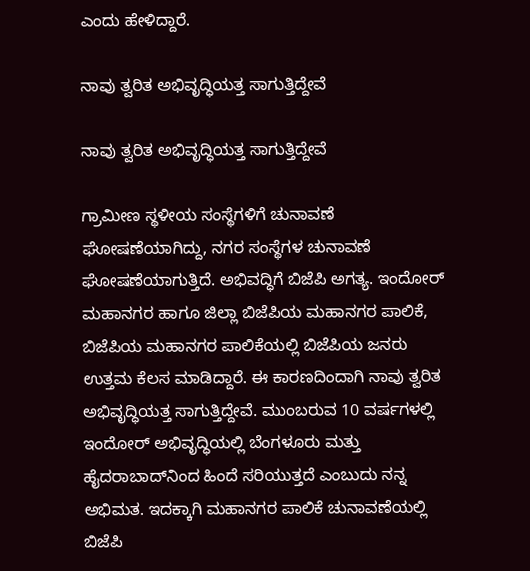ಎಂದು ಹೇಳಿದ್ದಾರೆ.

ನಾವು ತ್ವರಿತ ಅಭಿವೃದ್ಧಿಯತ್ತ ಸಾಗುತ್ತಿದ್ದೇವೆ

ನಾವು ತ್ವರಿತ ಅಭಿವೃದ್ಧಿಯತ್ತ ಸಾಗುತ್ತಿದ್ದೇವೆ

ಗ್ರಾಮೀಣ ಸ್ಥಳೀಯ ಸಂಸ್ಥೆಗಳಿಗೆ ಚುನಾವಣೆ ಘೋಷಣೆಯಾಗಿದ್ದು, ನಗರ ಸಂಸ್ಥೆಗಳ ಚುನಾವಣೆ ಘೋಷಣೆಯಾಗುತ್ತಿದೆ. ಅಭಿವದ್ಧಿಗೆ ಬಿಜೆಪಿ ಅಗತ್ಯ. ಇಂದೋರ್ ಮಹಾನಗರ ಹಾಗೂ ಜಿಲ್ಲಾ ಬಿಜೆಪಿಯ ಮಹಾನಗರ ಪಾಲಿಕೆ, ಬಿಜೆಪಿಯ ಮಹಾನಗರ ಪಾಲಿಕೆಯಲ್ಲಿ ಬಿಜೆಪಿಯ ಜನರು ಉತ್ತಮ ಕೆಲಸ ಮಾಡಿದ್ದಾರೆ. ಈ ಕಾರಣದಿಂದಾಗಿ ನಾವು ತ್ವರಿತ ಅಭಿವೃದ್ಧಿಯತ್ತ ಸಾಗುತ್ತಿದ್ದೇವೆ. ಮುಂಬರುವ 10 ವರ್ಷಗಳಲ್ಲಿ ಇಂದೋರ್ ಅಭಿವೃದ್ಧಿಯಲ್ಲಿ ಬೆಂಗಳೂರು ಮತ್ತು ಹೈದರಾಬಾದ್‌ನಿಂದ ಹಿಂದೆ ಸರಿಯುತ್ತದೆ ಎಂಬುದು ನನ್ನ ಅಭಿಮತ. ಇದಕ್ಕಾಗಿ ಮಹಾನಗರ ಪಾಲಿಕೆ ಚುನಾವಣೆಯಲ್ಲಿ ಬಿಜೆಪಿ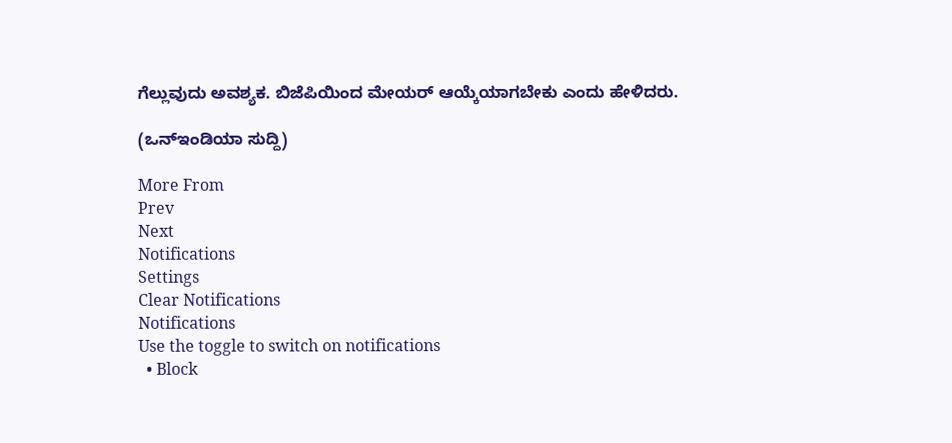ಗೆಲ್ಲುವುದು ಅವಶ್ಯಕ. ಬಿಜೆಪಿಯಿಂದ ಮೇಯರ್ ಆಯ್ಕೆಯಾಗಬೇಕು ಎಂದು ಹೇಳಿದರು.

(ಒನ್ಇಂಡಿಯಾ ಸುದ್ದಿ)

More From
Prev
Next
Notifications
Settings
Clear Notifications
Notifications
Use the toggle to switch on notifications
  • Block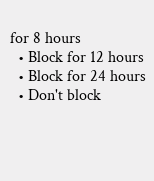for 8 hours
  • Block for 12 hours
  • Block for 24 hours
  • Don't block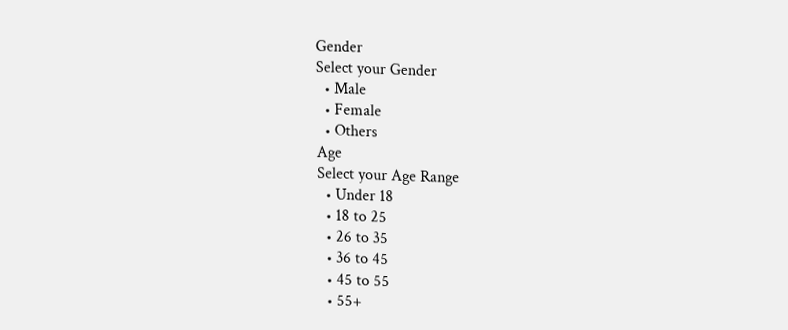Gender
Select your Gender
  • Male
  • Female
  • Others
Age
Select your Age Range
  • Under 18
  • 18 to 25
  • 26 to 35
  • 36 to 45
  • 45 to 55
  • 55+